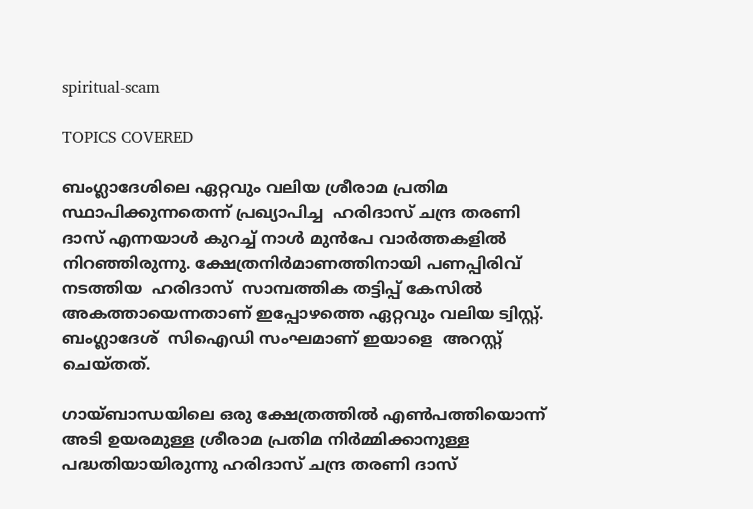spiritual-scam

TOPICS COVERED

ബംഗ്ലാദേശിലെ ഏറ്റവും വലിയ ശ്രീരാമ പ്രതിമ സ്ഥാപിക്കുന്നതെന്ന് പ്രഖ്യാപിച്ച  ഹരിദാസ് ചന്ദ്ര തരണി ദാസ് എന്നയാൾ കുറച്ച് നാൾ മുൻപേ വാർത്തകളിൽ നിറഞ്ഞിരുന്നു. ക്ഷേത്രനിര്‍മാണത്തിനായി പണപ്പിരിവ് നടത്തിയ  ഹരിദാസ്  സാമ്പത്തിക തട്ടിപ്പ് കേസില്‍  അകത്തായെന്നതാണ് ഇപ്പോഴത്തെ ഏറ്റവും വലിയ ട്വിസ്റ്റ്. ബംഗ്ലാദേശ്  സിഐഡി സംഘമാണ് ഇയാളെ  അറസ്റ്റ് ചെയ്തത്.

ഗായ്ബാന്ധയിലെ ഒരു ക്ഷേത്രത്തിൽ എൺപത്തിയൊന്ന് അടി ഉയരമുള്ള ശ്രീരാമ പ്രതിമ നിർമ്മിക്കാനുള്ള പദ്ധതിയായിരുന്നു ഹരിദാസ് ചന്ദ്ര തരണി ദാസ്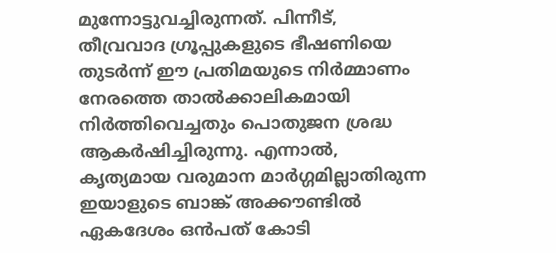മുന്നോട്ടുവച്ചിരുന്നത്. പിന്നീട്, തീവ്രവാദ ഗ്രൂപ്പുകളുടെ ഭീഷണിയെ തുടർന്ന് ഈ പ്രതിമയുടെ നിർമ്മാണം നേരത്തെ താൽക്കാലികമായി നിർത്തിവെച്ചതും പൊതുജന ശ്രദ്ധ ആകർഷിച്ചിരുന്നു. എന്നാൽ, കൃത്യമായ വരുമാന മാർഗ്ഗമില്ലാതിരുന്ന ഇയാളുടെ ബാങ്ക് അക്കൗണ്ടിൽ ഏകദേശം ഒൻപത് കോടി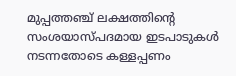മുപ്പത്തഞ്ച് ലക്ഷത്തിന്റെ സംശയാസ്പദമായ ഇടപാടുകൾ നടന്നതോടെ കള്ളപ്പണം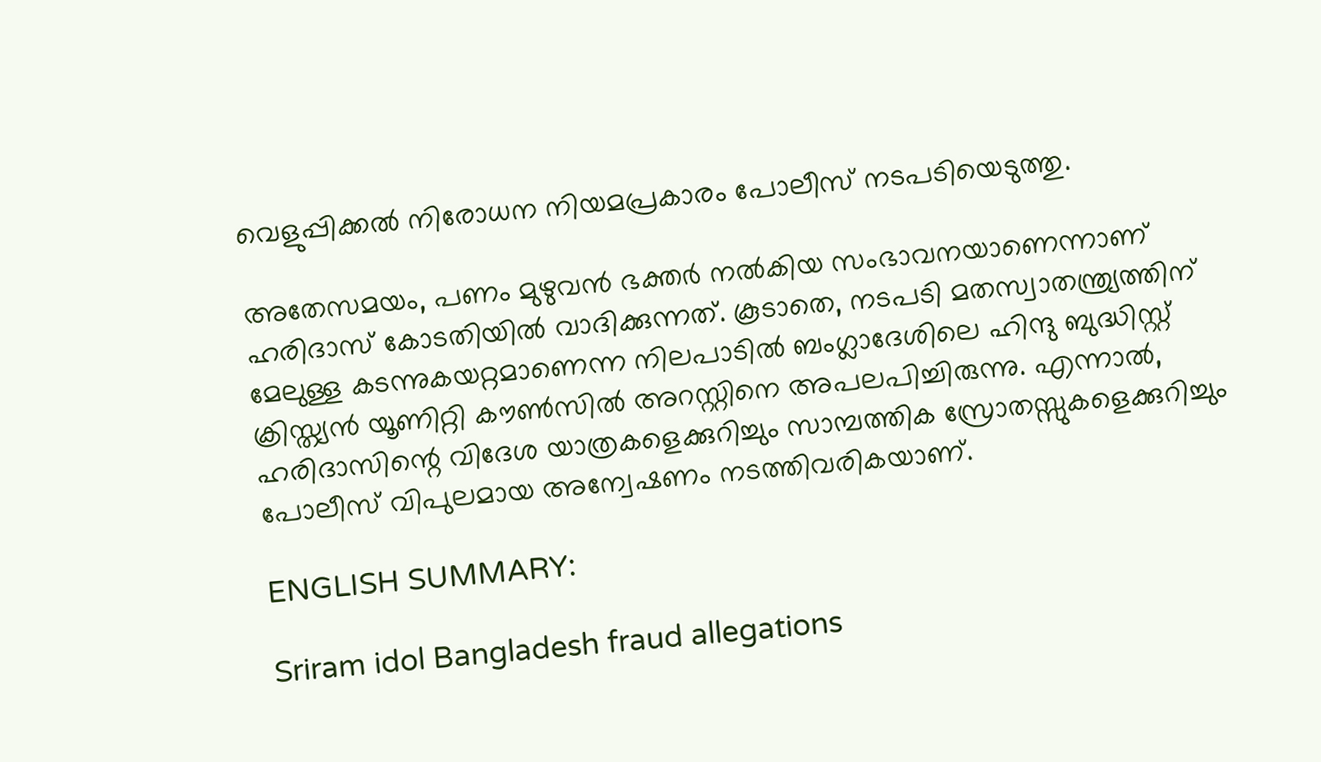വെളുപ്പിക്കൽ നിരോധന നിയമപ്രകാരം പോലീസ് നടപടിയെടുത്തു.

അതേസമയം, പണം മുഴുവൻ ഭക്തർ നൽകിയ സംഭാവനയാണെന്നാണ് ഹരിദാസ് കോടതിയിൽ വാദിക്കുന്നത്. കൂടാതെ, നടപടി മതസ്വാതന്ത്ര്യത്തിന് മേലുള്ള കടന്നുകയറ്റമാണെന്ന നിലപാടിൽ ബംഗ്ലാദേശിലെ ഹിന്ദു ബുദ്ധിസ്റ്റ് ക്രിസ്ത്യൻ യൂണിറ്റി കൗൺസിൽ അറസ്റ്റിനെ അപലപിച്ചിരുന്നു. എന്നാൽ, ഹരിദാസിന്റെ വിദേശ യാത്രകളെക്കുറിച്ചും സാമ്പത്തിക സ്രോതസ്സുകളെക്കുറിച്ചും പോലീസ് വിപുലമായ അന്വേഷണം നടത്തിവരികയാണ്.

ENGLISH SUMMARY:

Sriram idol Bangladesh fraud allegations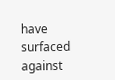have surfaced against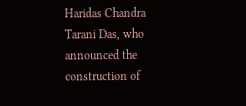Haridas Chandra Tarani Das, who announced the construction of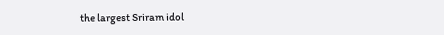the largest Sriram idol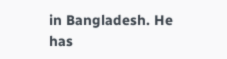in Bangladesh. He has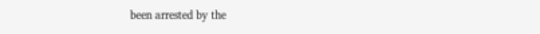been arrested by the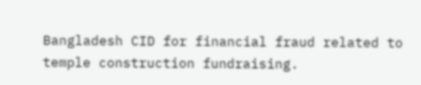Bangladesh CID for financial fraud related to temple construction fundraising.